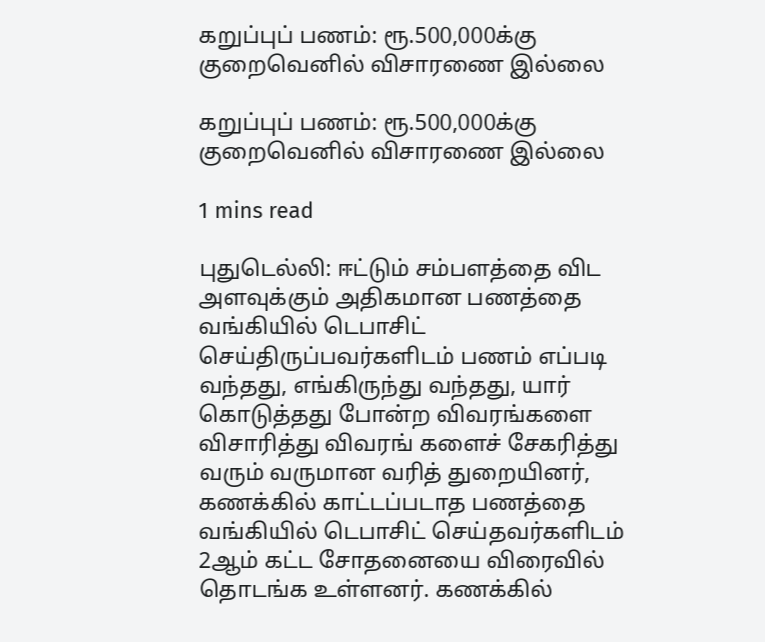கறுப்புப் பணம்: ரூ.500,000க்கு குறைவெனில் விசாரணை இல்லை

கறுப்புப் பணம்: ரூ.500,000க்கு குறைவெனில் விசாரணை இல்லை

1 mins read

புதுடெல்லி: ஈட்டும் சம்பளத்தை விட அளவுக்கும் அதிகமான பணத்தை வங்கியில் டெபாசிட் செய்திருப்பவர்களிடம் பணம் எப்படி வந்தது, எங்கிருந்து வந்தது, யார் கொடுத்தது போன்ற விவரங்களை விசாரித்து விவரங் களைச் சேகரித்து வரும் வருமான வரித் துறையினர், கணக்கில் காட்டப்படாத பணத்தை வங்கியில் டெபாசிட் செய்தவர்களிடம் 2ஆம் கட்ட சோதனையை விரைவில் தொடங்க உள்ளனர். கணக்கில்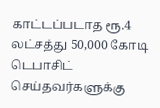காட்டப்படாத ரூ.4 லட்சத்து 50,000 கோடி டெபாசிட் செய்தவர்களுக்கு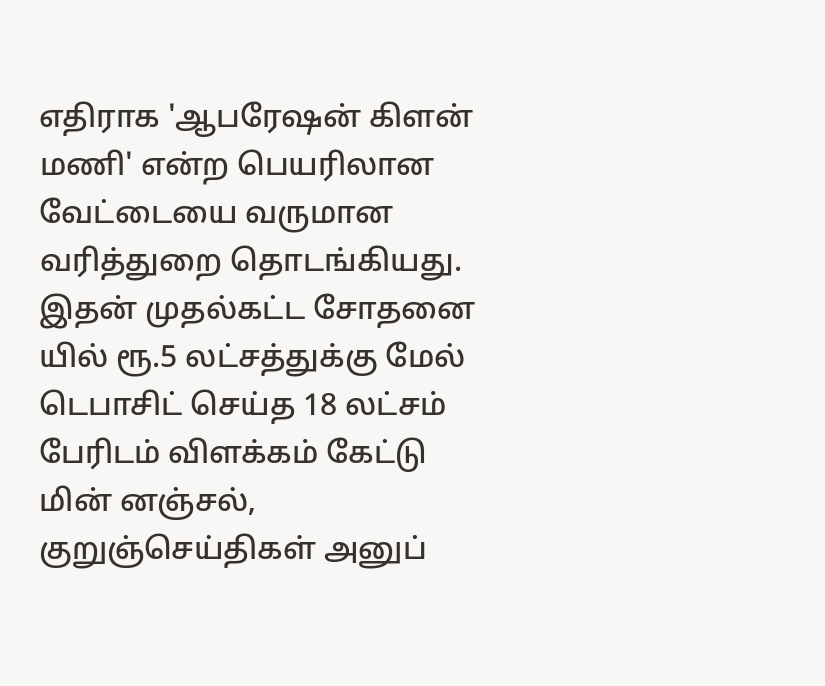எதிராக 'ஆபரேஷன் கிளன் மணி' என்ற பெயரிலான வேட்டையை வருமான வரித்துறை தொடங்கியது. இதன் முதல்கட்ட சோதனை யில் ரூ.5 லட்சத்துக்கு மேல் டெபாசிட் செய்த 18 லட்சம் பேரிடம் விளக்கம் கேட்டு மின் னஞ்சல், குறுஞ்செய்திகள் அனுப்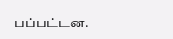பப்பட்டன.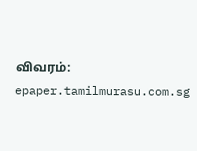விவரம்: epaper.tamilmurasu.com.sg